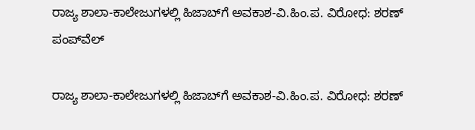ರಾಜ್ಯ ಶಾಲಾ-ಕಾಲೇಜುಗಳಲ್ಲಿ ಹಿಜಾಬ್‌ಗೆ ಅವಕಾಶ-ವಿ.ಹಿಂ.ಪ. ವಿರೋಧ: ಶರಣ್ ಪಂಪ್‌ವೆಲ್

ರಾಜ್ಯ ಶಾಲಾ-ಕಾಲೇಜುಗಳಲ್ಲಿ ಹಿಜಾಬ್‌ಗೆ ಅವಕಾಶ-ವಿ.ಹಿಂ.ಪ. ವಿರೋಧ: ಶರಣ್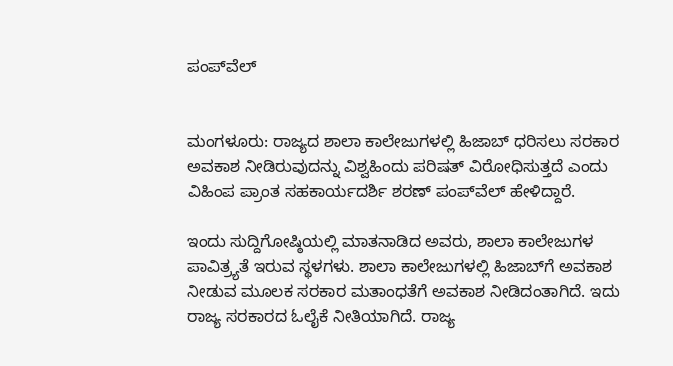ಪಂಪ್‌ವೆಲ್


ಮಂಗಳೂರು: ರಾಜ್ಯದ ಶಾಲಾ ಕಾಲೇಜುಗಳಲ್ಲಿ ಹಿಜಾಬ್ ಧರಿಸಲು ಸರಕಾರ ಅವಕಾಶ ನೀಡಿರುವುದನ್ನು ವಿಶ್ವಹಿಂದು ಪರಿಷತ್ ವಿರೋಧಿಸುತ್ತದೆ ಎಂದು ವಿಹಿಂಪ ಪ್ರಾಂತ ಸಹಕಾರ್ಯದರ್ಶಿ ಶರಣ್ ಪಂಪ್‌ವೆಲ್ ಹೇಳಿದ್ದಾರೆ.

ಇಂದು ಸುದ್ದಿಗೋಷ್ಠಿಯಲ್ಲಿ ಮಾತನಾಡಿದ ಅವರು, ಶಾಲಾ ಕಾಲೇಜುಗಳ ಪಾವಿತ್ರ್ಯತೆ ಇರುವ ಸ್ಥಳಗಳು. ಶಾಲಾ ಕಾಲೇಜುಗಳಲ್ಲಿ ಹಿಜಾಬ್‌ಗೆ ಅವಕಾಶ ನೀಡುವ ಮೂಲಕ ಸರಕಾರ ಮತಾಂಧತೆಗೆ ಅವಕಾಶ ನೀಡಿದಂತಾಗಿದೆ. ಇದು ರಾಜ್ಯ ಸರಕಾರದ ಓಲೈಕೆ ನೀತಿಯಾಗಿದೆ. ರಾಜ್ಯ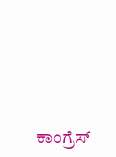ಕಾಂಗ್ರೆಸ್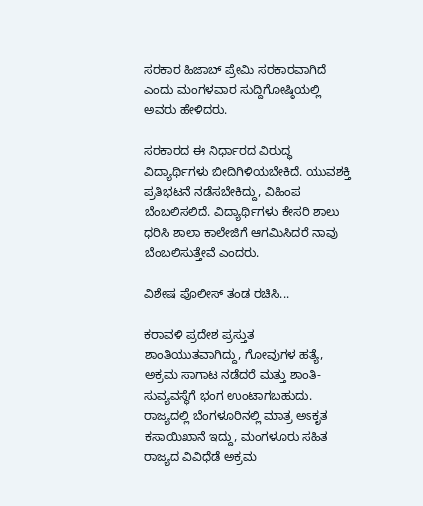ಸರಕಾರ ಹಿಜಾಬ್ ಪ್ರೇಮಿ ಸರಕಾರವಾಗಿದೆ ಎಂದು ಮಂಗಳವಾರ ಸುದ್ದಿಗೋಷ್ಠಿಯಲ್ಲಿ ಅವರು ಹೇಳಿದರು.

ಸರಕಾರದ ಈ ನಿರ್ಧಾರದ ವಿರುದ್ಧ ವಿದ್ಯಾರ್ಥಿಗಳು ಬೀದಿಗಿಳಿಯಬೇಕಿದೆ. ಯುವಶಕ್ತಿ ಪ್ರತಿಭಟನೆ ನಡೆಸಬೇಕಿದ್ದು, ವಿಹಿಂಪ ಬೆಂಬಲಿಸಲಿದೆ. ವಿದ್ಯಾರ್ಥಿಗಳು ಕೇಸರಿ ಶಾಲು ಧರಿಸಿ ಶಾಲಾ ಕಾಲೇಜಿಗೆ ಆಗಮಿಸಿದರೆ ನಾವು ಬೆಂಬಲಿಸುತ್ತೇವೆ ಎಂದರು.

ವಿಶೇಷ ಪೊಲೀಸ್ ತಂಡ ರಚಿಸಿ...

ಕರಾವಳಿ ಪ್ರದೇಶ ಪ್ರಸ್ತುತ ಶಾಂತಿಯುತವಾಗಿದ್ದು, ಗೋವುಗಳ ಹತ್ಯೆ, ಅಕ್ರಮ ಸಾಗಾಟ ನಡೆದರೆ ಮತ್ತು ಶಾಂತಿ-ಸುವ್ಯವಸ್ಥೆಗೆ ಭಂಗ ಉಂಟಾಗಬಹುದು. ರಾಜ್ಯದಲ್ಲಿ ಬೆಂಗಳೂರಿನಲ್ಲಿ ಮಾತ್ರ ಅಽಕೃತ ಕಸಾಯಿಖಾನೆ ಇದ್ದು, ಮಂಗಳೂರು ಸಹಿತ ರಾಜ್ಯದ ವಿವಿಧೆಡೆ ಅಕ್ರಮ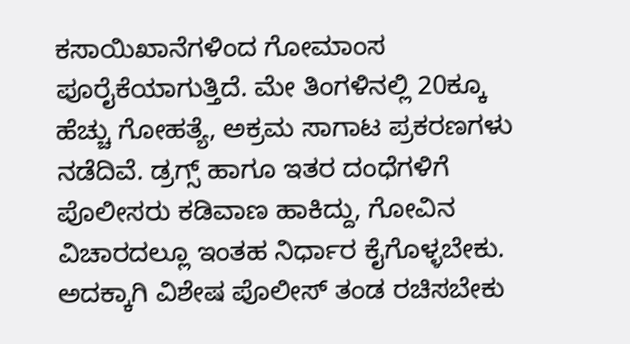ಕಸಾಯಿಖಾನೆಗಳಿಂದ ಗೋಮಾಂಸ ಪೂರೈಕೆಯಾಗುತ್ತಿದೆ. ಮೇ ತಿಂಗಳಿನಲ್ಲಿ 20ಕ್ಕೂ ಹೆಚ್ಚು ಗೋಹತ್ಯೆ, ಅಕ್ರಮ ಸಾಗಾಟ ಪ್ರಕರಣಗಳು ನಡೆದಿವೆ. ಡ್ರಗ್ಸ್ ಹಾಗೂ ಇತರ ದಂಧೆಗಳಿಗೆ ಪೊಲೀಸರು ಕಡಿವಾಣ ಹಾಕಿದ್ದು, ಗೋವಿನ ವಿಚಾರದಲ್ಲೂ ಇಂತಹ ನಿರ್ಧಾರ ಕೈಗೊಳ್ಳಬೇಕು. ಅದಕ್ಕಾಗಿ ವಿಶೇಷ ಪೊಲೀಸ್ ತಂಡ ರಚಿಸಬೇಕು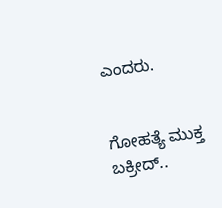ಎಂದರು.


ಗೋಹತ್ಯೆ ಮುಕ್ತ ಬಕ್ರೀದ್..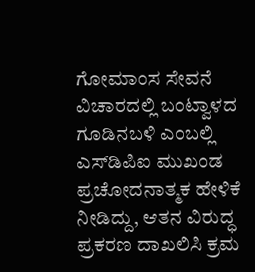ಗೋಮಾಂಸ ಸೇವನೆ ವಿಚಾರದಲ್ಲಿ ಬಂಟ್ವಾಳದ ಗೂಡಿನಬಳಿ ಎಂಬಲ್ಲಿ ಎಸ್‌ಡಿಪಿಐ ಮುಖಂಡ ಪ್ರಚೋದನಾತ್ಮಕ ಹೇಳಿಕೆ ನೀಡಿದ್ದು, ಆತನ ವಿರುದ್ಧ ಪ್ರಕರಣ ದಾಖಲಿಸಿ ಕ್ರಮ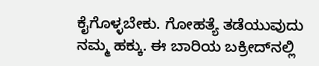ಕೈಗೊಳ್ಳಬೇಕು. ಗೋಹತ್ಯೆ ತಡೆಯುವುದು ನಮ್ಮ ಹಕ್ಕು. ಈ ಬಾರಿಯ ಬಕ್ರೀದ್‌ನಲ್ಲಿ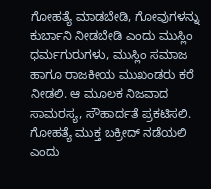ಗೋಹತ್ಯೆ ಮಾಡಬೇಡಿ, ಗೋವುಗಳನ್ನು ಕುರ್ಬಾನಿ ನೀಡಬೇಡಿ ಎಂದು ಮುಸ್ಲಿಂ ಧರ್ಮಗುರುಗಳು, ಮುಸ್ಲಿಂ ಸಮಾಜ ಹಾಗೂ ರಾಜಕೀಯ ಮುಖಂಡರು ಕರೆ ನೀಡಲಿ. ಆ ಮೂಲಕ ನಿಜವಾದ ಸಾಮರಸ್ಯ, ಸೌಹಾರ್ದತೆ ಪ್ರಕಟಿಸಲಿ. ಗೋಹತ್ಯೆ ಮುಕ್ತ ಬಕ್ರೀದ್ ನಡೆಯಲಿ ಎಂದು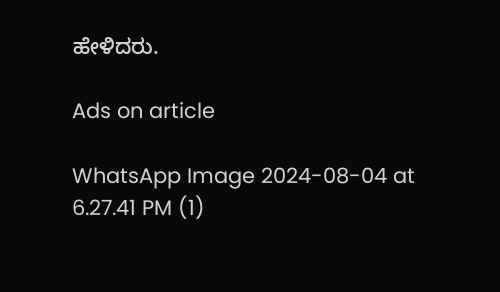ಹೇಳಿದರು.

Ads on article

WhatsApp Image 2024-08-04 at 6.27.41 PM (1)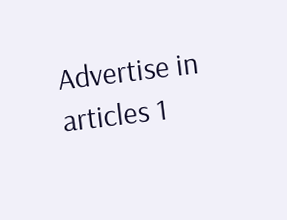Advertise in articles 1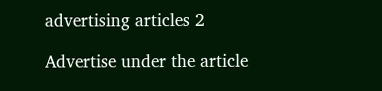advertising articles 2

Advertise under the article